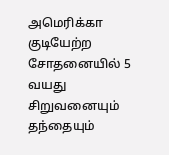அமெரிக்கா குடியேற்ற சோதனையில் 5 வயது சிறுவனையும் தந்தையும்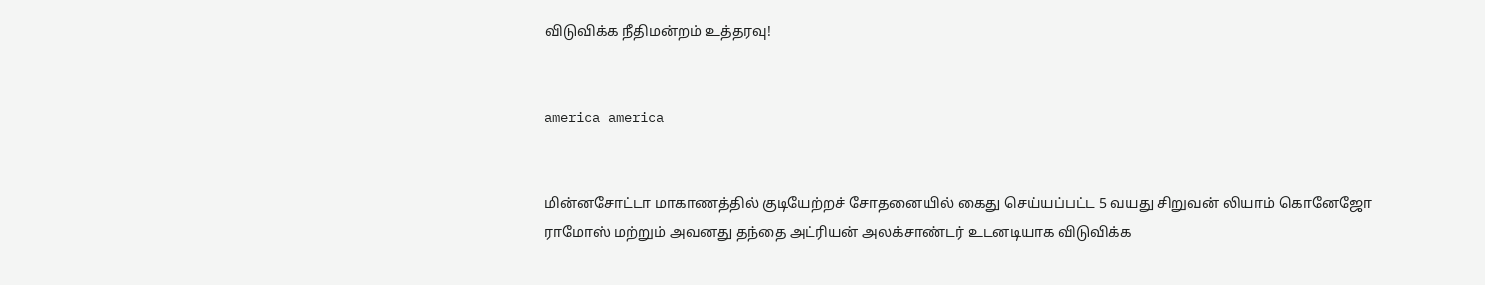விடுவிக்க நீதிமன்றம் உத்தரவு!


america america


மின்னசோட்டா மாகாணத்தில் குடியேற்றச் சோதனையில் கைது செய்யப்பட்ட 5 வயது சிறுவன் லியாம் கொனேஜோ ராமோஸ் மற்றும் அவனது தந்தை அட்ரியன் அலக்சாண்டர் உடனடியாக விடுவிக்க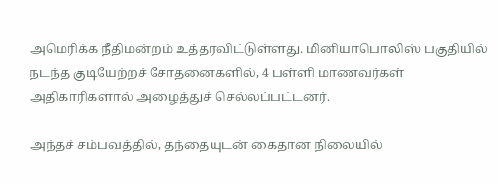அமெரிக்க நீதிமன்றம் உத்தரவிட்டுள்ளது. மினியாபொலிஸ் பகுதியில் நடந்த குடியேற்றச் சோதனைகளில், 4 பள்ளி மாணவர்கள் அதிகாரிகளால் அழைத்துச் செல்லப்பட்டனர்.

அந்தச் சம்பவத்தில், தந்தையுடன் கைதான நிலையில்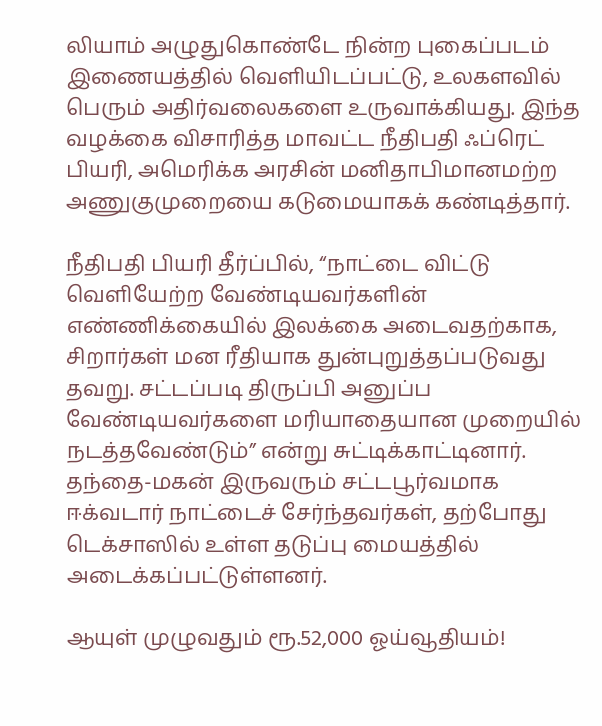லியாம் அழுதுகொண்டே நின்ற புகைப்படம் இணையத்தில் வெளியிடப்பட்டு, உலகளவில் பெரும் அதிர்வலைகளை உருவாக்கியது. இந்த வழக்கை விசாரித்த மாவட்ட நீதிபதி ஃப்ரெட் பியரி, அமெரிக்க அரசின் மனிதாபிமானமற்ற அணுகுமுறையை கடுமையாகக் கண்டித்தார்.

நீதிபதி பியரி தீர்ப்பில், “நாட்டை விட்டு வெளியேற்ற வேண்டியவர்களின் எண்ணிக்கையில் இலக்கை அடைவதற்காக, சிறார்கள் மன ரீதியாக துன்புறுத்தப்படுவது தவறு. சட்டப்படி திருப்பி அனுப்ப வேண்டியவர்களை மரியாதையான முறையில் நடத்தவேண்டும்” என்று சுட்டிக்காட்டினார். தந்தை-மகன் இருவரும் சட்டபூர்வமாக ஈக்வடார் நாட்டைச் சேர்ந்தவர்கள், தற்போது டெக்சாஸில் உள்ள தடுப்பு மையத்தில் அடைக்கப்பட்டுள்ளனர்.

ஆயுள் முழுவதும் ரூ.52,000 ஓய்வூதியம்!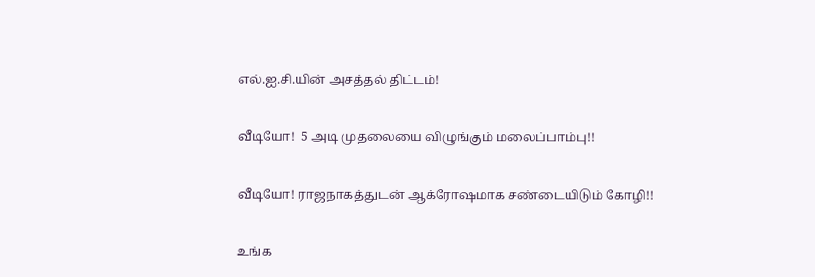எல்.ஐ.சி.யின் அசத்தல் திட்டம்!

வீடியோ!  5 அடி முதலையை விழுங்கும் மலைப்பாம்பு!!

வீடியோ! ராஜநாகத்துடன் ஆக்ரோஷமாக சண்டையிடும் கோழி!!

உங்க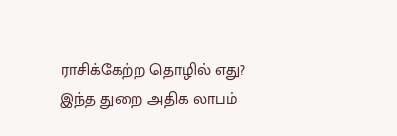ராசிக்கேற்ற தொழில் எது? இந்த துறை அதிக லாபம்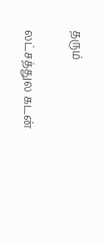தரும்

லட்சத்துல கடன்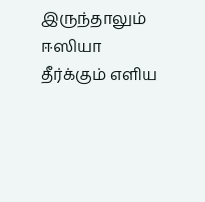இருந்தாலும் ஈஸியா தீர்க்கும் எளிய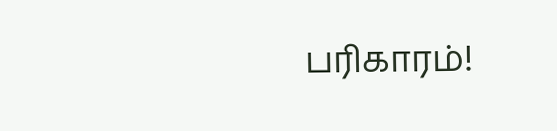பரிகாரம்!